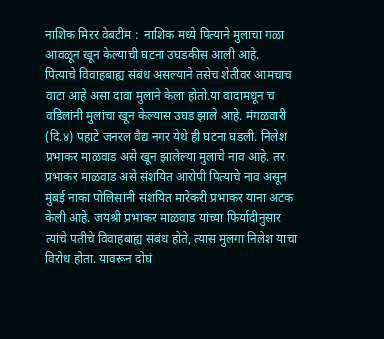नाशिक मिरर वेबटीम :  नाशिक मध्ये पित्याने मुलाचा गळा आवळून खून केल्याची घटना उघडकीस आली आहे.
पित्याचे विवाहबाह्य संबंध असल्याने तसेच शेतीवर आमचाच वाटा आहे असा दावा मुलाने केला होतो.या वादामधून च वडिलांनी मुलांचा खून केल्यास उघड झाले आहे. मंगळवारी (दि.४) पहाटे जनरल वैद्य नगर येथे ही घटना घडली. निलेश प्रभाकर माळवाड असे खून झालेल्या मुलाचे नाव आहे. तर प्रभाकर माळवाड असे संशयित आरोपी पित्याचे नाव असून मुंबई नाका पोलिसांनी संशयित मारेकरी प्रभाकर याना अटक केली आहे. जयश्री प्रभाकर माळवाड यांच्या फिर्यादीनुसार त्यांचे पतीचे विवाहबाह्य संबंध होते, त्यास मुलगा निलेश याचा विरोध होता. यावरून दोघं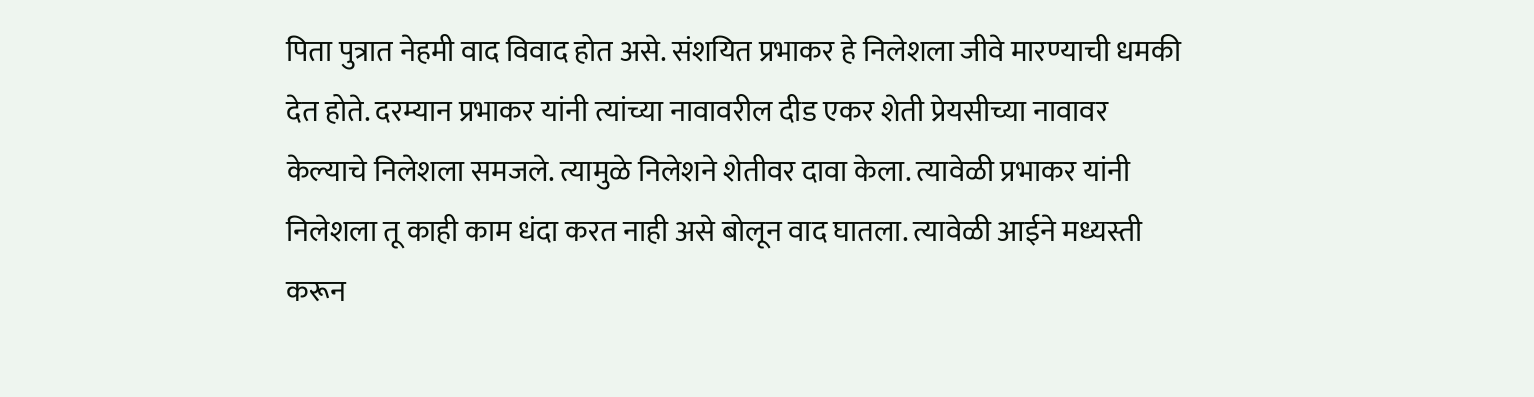पिता पुत्रात नेहमी वाद विवाद होत असे. संशयित प्रभाकर हे निलेशला जीवे मारण्याची धमकी देत होते. दरम्यान प्रभाकर यांनी त्यांच्या नावावरील दीड एकर शेती प्रेयसीच्या नावावर केल्याचे निलेशला समजले. त्यामुळे निलेशने शेतीवर दावा केला. त्यावेळी प्रभाकर यांनी निलेशला तू काही काम धंदा करत नाही असे बोलून वाद घातला. त्यावेळी आईने मध्यस्ती करून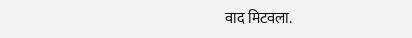वाद मिटवला.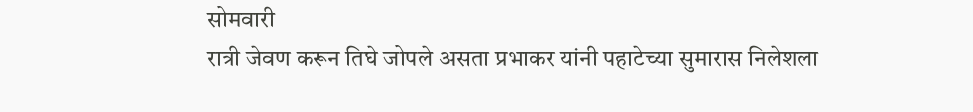सोमवारी
रात्री जेवण करून तिघे जोपले असता प्रभाकर यांनी पहाटेच्या सुमारास निलेशला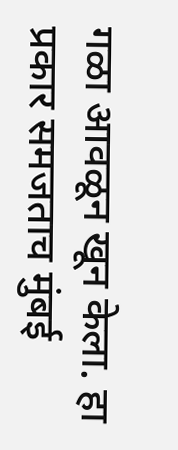गळा आवळून खून केला. हा प्रकार समजताच मुंबई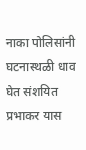नाका पोलिसांनी घटनास्थळी धाव घेत संशयित प्रभाकर यास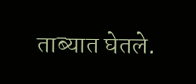ताब्यात घेतले.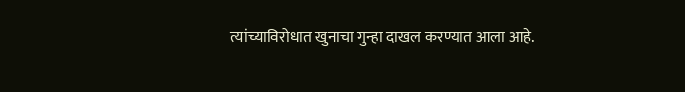त्यांच्याविरोधात खुनाचा गुन्हा दाखल करण्यात आला आहे.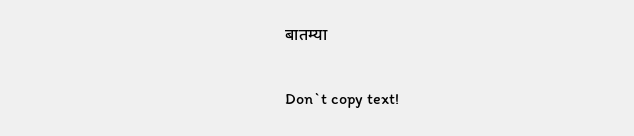बातम्या

Don`t copy text!